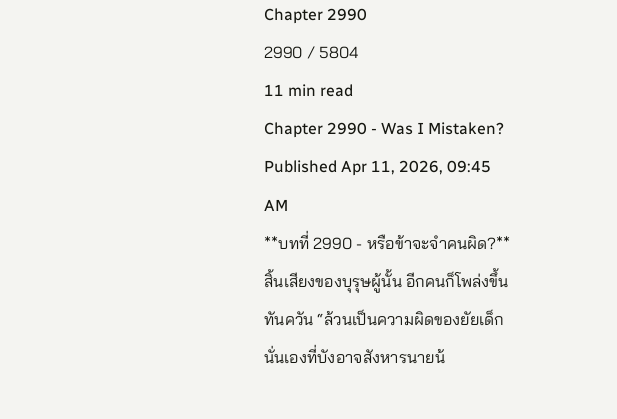Chapter 2990
2990 / 5804
11 min read
Chapter 2990 - Was I Mistaken?
Published Apr 11, 2026, 09:45 AM
**บทที่ 2990 - หรือข้าจะจำคนผิด?**
สิ้นเสียงของบุรุษผู้นั้น อีกคนก็โพล่งขึ้นทันควัน “ล้วนเป็นความผิดของยัยเด็กนั่นเองที่บังอาจสังหารนายน้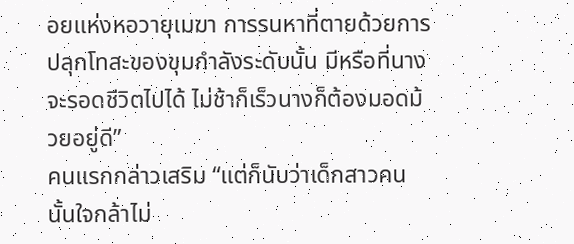อยแห่งหอวายุเมฆา การรนหาที่ตายด้วยการปลุกโทสะของขุมกำลังระดับนั้น มีหรือที่นางจะรอดชีวิตไปได้ ไม่ช้าก็เร็วนางก็ต้องมอดม้วยอยู่ดี”
คนแรกกล่าวเสริม “แต่ก็นับว่าเด็กสาวคนนั้นใจกล้าไม่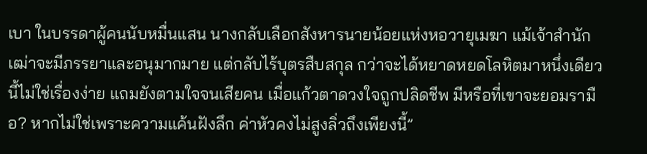เบา ในบรรดาผู้คนนับหมื่นแสน นางกลับเลือกสังหารนายน้อยแห่งหอวายุเมฆา แม้เจ้าสำนักเฒ่าจะมีภรรยาและอนุมากมาย แต่กลับไร้บุตรสืบสกุล กว่าจะได้หยาดหยดโลหิตมาหนึ่งเดียวนี้ไม่ใช่เรื่องง่าย แถมยังตามใจจนเสียคน เมื่อแก้วตาดวงใจถูกปลิดชีพ มีหรือที่เขาจะยอมรามือ? หากไม่ใช่เพราะความแค้นฝังลึก ค่าหัวคงไม่สูงลิ่วถึงเพียงนี้”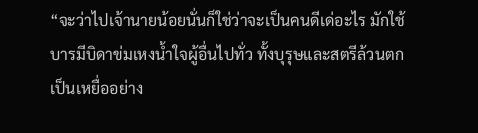“จะว่าไปเจ้านายน้อยนั่นก็ใช่ว่าจะเป็นคนดีเด่อะไร มักใช้บารมีบิดาข่มเหงน้ำใจผู้อื่นไปทั่ว ทั้งบุรุษและสตรีล้วนตกเป็นเหยื่ออย่าง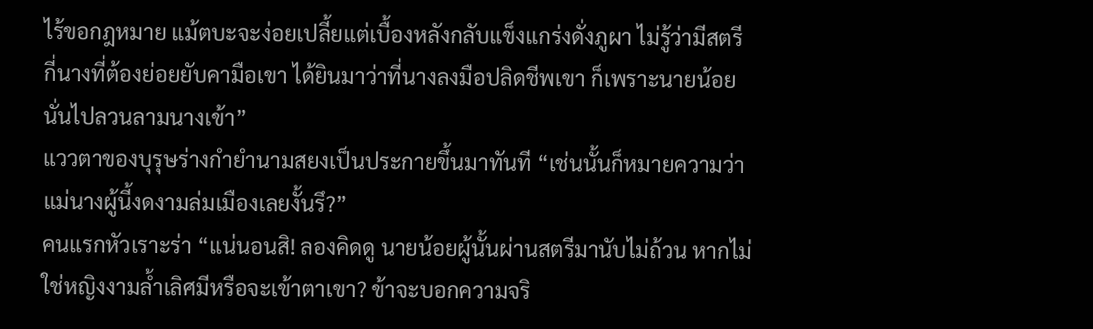ไร้ขอกฎหมาย แม้ตบะจะง่อยเปลี้ยแต่เบื้องหลังกลับแข็งแกร่งดั่งภูผา ไม่รู้ว่ามีสตรีกี่นางที่ต้องย่อยยับคามือเขา ได้ยินมาว่าที่นางลงมือปลิดชีพเขา ก็เพราะนายน้อยนั่นไปลวนลามนางเข้า”
แววตาของบุรุษร่างกำยำนามสยงเป็นประกายขึ้นมาทันที “เช่นนั้นก็หมายความว่า แม่นางผู้นี้งดงามล่มเมืองเลยงั้นรึ?”
คนแรกหัวเราะร่า “แน่นอนสิ! ลองคิดดู นายน้อยผู้นั้นผ่านสตรีมานับไม่ถ้วน หากไม่ใช่หญิงงามล้ำเลิศมีหรือจะเข้าตาเขา? ข้าจะบอกความจริ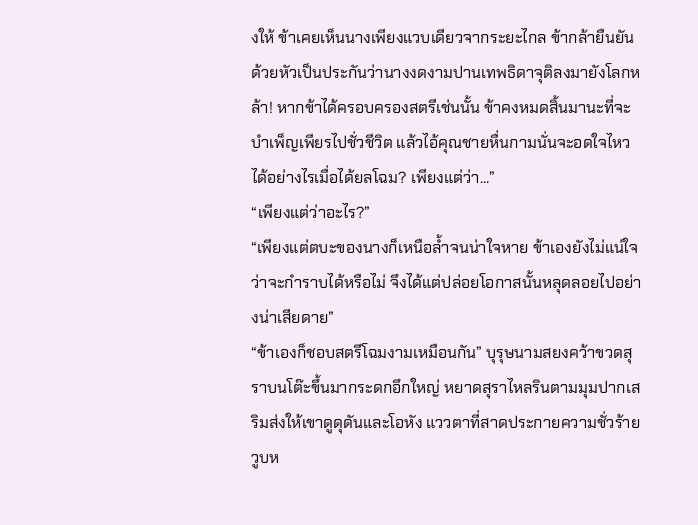งให้ ข้าเคยเห็นนางเพียงแวบเดียวจากระยะไกล ข้ากล้ายืนยันด้วยหัวเป็นประกันว่านางงดงามปานเทพธิดาจุติลงมายังโลกหล้า! หากข้าได้ครอบครองสตรีเช่นนั้น ข้าคงหมดสิ้นมานะที่จะบำเพ็ญเพียรไปชั่วชีวิต แล้วไอ้คุณชายหื่นกามนั่นจะอดใจไหวได้อย่างไรเมื่อได้ยลโฉม? เพียงแต่ว่า...”
“เพียงแต่ว่าอะไร?”
“เพียงแต่ตบะของนางก็เหนือล้ำจนน่าใจหาย ข้าเองยังไม่แน่ใจว่าจะกำราบได้หรือไม่ จึงได้แต่ปล่อยโอกาสนั้นหลุดลอยไปอย่างน่าเสียดาย”
“ข้าเองก็ชอบสตรีโฉมงามเหมือนกัน” บุรุษนามสยงคว้าขวดสุราบนโต๊ะขึ้นมากระดกอึกใหญ่ หยาดสุราไหลรินตามมุมปากเสริมส่งให้เขาดูดุดันและโอหัง แววตาที่สาดประกายความชั่วร้ายวูบห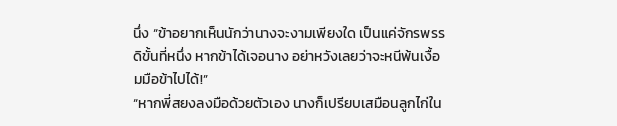นึ่ง “ข้าอยากเห็นนักว่านางจะงามเพียงใด เป็นแค่จักรพรรดิขั้นที่หนึ่ง หากข้าได้เจอนาง อย่าหวังเลยว่าจะหนีพ้นเงื้อมมือข้าไปได้!”
“หากพี่สยงลงมือด้วยตัวเอง นางก็เปรียบเสมือนลูกไก่ใน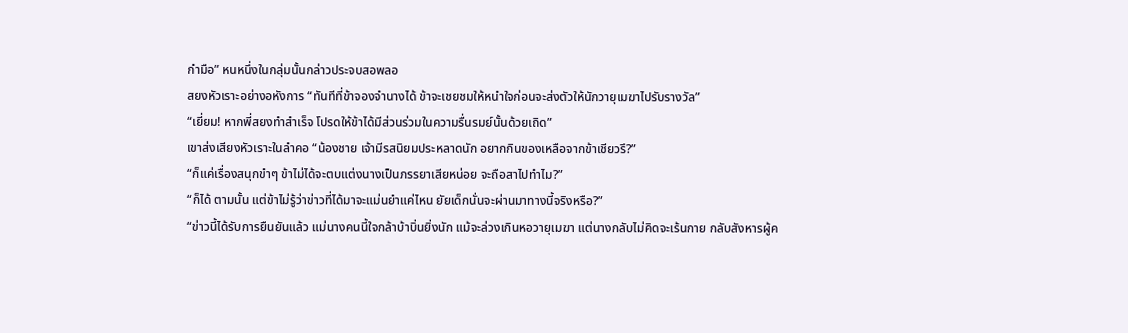กำมือ” หนหนึ่งในกลุ่มนั้นกล่าวประจบสอพลอ
สยงหัวเราะอย่างอหังการ “ทันทีที่ข้าจองจำนางได้ ข้าจะเชยชมให้หนำใจก่อนจะส่งตัวให้นักวายุเมฆาไปรับรางวัล”
“เยี่ยม! หากพี่สยงทำสำเร็จ โปรดให้ข้าได้มีส่วนร่วมในความรื่นรมย์นั้นด้วยเถิด”
เขาส่งเสียงหัวเราะในลำคอ “น้องชาย เจ้ามีรสนิยมประหลาดนัก อยากกินของเหลือจากข้าเชียวรึ?”
“ก็แค่เรื่องสนุกขำๆ ข้าไม่ได้จะตบแต่งนางเป็นภรรยาเสียหน่อย จะถือสาไปทำไม?”
“ก็ได้ ตามนั้น แต่ข้าไม่รู้ว่าข่าวที่ได้มาจะแม่นยำแค่ไหน ยัยเด็กนั่นจะผ่านมาทางนี้จริงหรือ?”
“ข่าวนี้ได้รับการยืนยันแล้ว แม่นางคนนี้ใจกล้าบ้าบิ่นยิ่งนัก แม้จะล่วงเกินหอวายุเมฆา แต่นางกลับไม่คิดจะเร้นกาย กลับสังหารผู้ค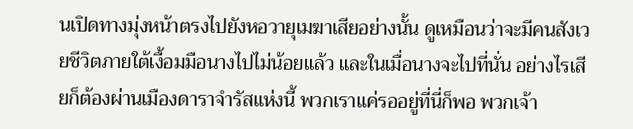นเปิดทางมุ่งหน้าตรงไปยังหอวายุเมฆาเสียอย่างนั้น ดูเหมือนว่าจะมีคนสังเวยชีวิตภายใต้เงื้อมมือนางไปไม่น้อยแล้ว และในเมื่อนางจะไปที่นั่น อย่างไรเสียก็ต้องผ่านเมืองดาราจำรัสแห่งนี้ พวกเราแค่รออยู่ที่นี่ก็พอ พวกเจ้า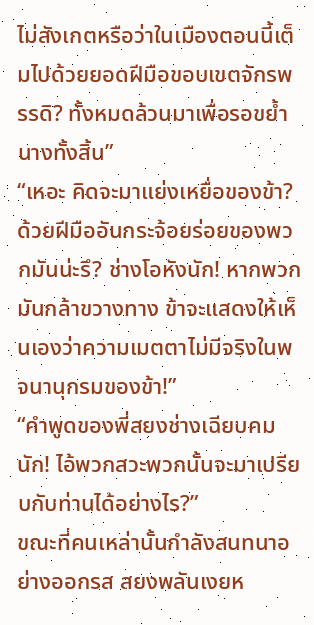ไม่สังเกตหรือว่าในเมืองตอนนี้เต็มไปด้วยยอดฝีมือขอบเขตจักรพรรดิ? ทั้งหมดล้วนมาเพื่อรอขย้ำนางทั้งสิ้น”
“เหอะ คิดจะมาแย่งเหยื่อของข้า? ด้วยฝีมืออันกระจ้อยร่อยของพวกมันน่ะรึ? ช่างโอหังนัก! หากพวกมันกล้าขวางทาง ข้าจะแสดงให้เห็นเองว่าความเมตตาไม่มีจริงในพจนานุกรมของข้า!”
“คำพูดของพี่สยงช่างเฉียบคมนัก! ไอ้พวกสวะพวกนั้นจะมาเปรียบกับท่านได้อย่างไร?”
ขณะที่คนเหล่านั้นกำลังสนทนาอย่างออกรส สยงพลันเงยห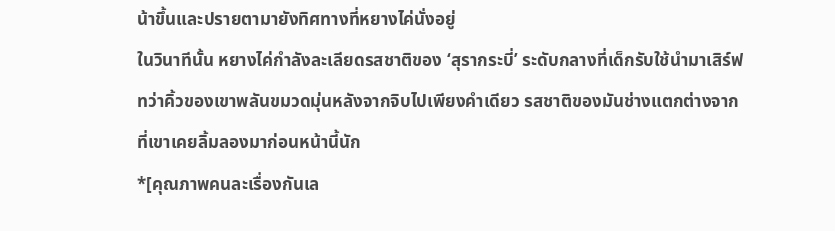น้าขึ้นและปรายตามายังทิศทางที่หยางไค่นั่งอยู่
ในวินาทีนั้น หยางไค่กำลังละเลียดรสชาติของ ‘สุรากระบี่’ ระดับกลางที่เด็กรับใช้นำมาเสิร์ฟ ทว่าคิ้วของเขาพลันขมวดมุ่นหลังจากจิบไปเพียงคำเดียว รสชาติของมันช่างแตกต่างจากที่เขาเคยลิ้มลองมาก่อนหน้านี้นัก
*[คุณภาพคนละเรื่องกันเล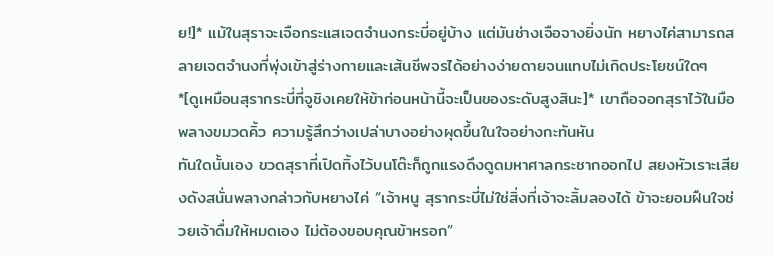ย!]* แม้ในสุราจะเจือกระแสเจตจำนงกระบี่อยู่บ้าง แต่มันช่างเจือจางยิ่งนัก หยางไค่สามารถสลายเจตจำนงที่พุ่งเข้าสู่ร่างกายและเส้นชีพจรได้อย่างง่ายดายจนแทบไม่เกิดประโยชน์ใดๆ
*[ดูเหมือนสุรากระบี่ที่จูชิงเคยให้ข้าก่อนหน้านี้จะเป็นของระดับสูงสินะ]* เขาถือจอกสุราไว้ในมือพลางขมวดคิ้ว ความรู้สึกว่างเปล่าบางอย่างผุดขึ้นในใจอย่างกะทันหัน
ทันใดนั้นเอง ขวดสุราที่เปิดทิ้งไว้บนโต๊ะก็ถูกแรงดึงดูดมหาศาลกระชากออกไป สยงหัวเราะเสียงดังสนั่นพลางกล่าวกับหยางไค่ “เจ้าหนู สุรากระบี่ไม่ใช่สิ่งที่เจ้าจะลิ้มลองได้ ข้าจะยอมฝืนใจช่วยเจ้าดื่มให้หมดเอง ไม่ต้องขอบคุณข้าหรอก”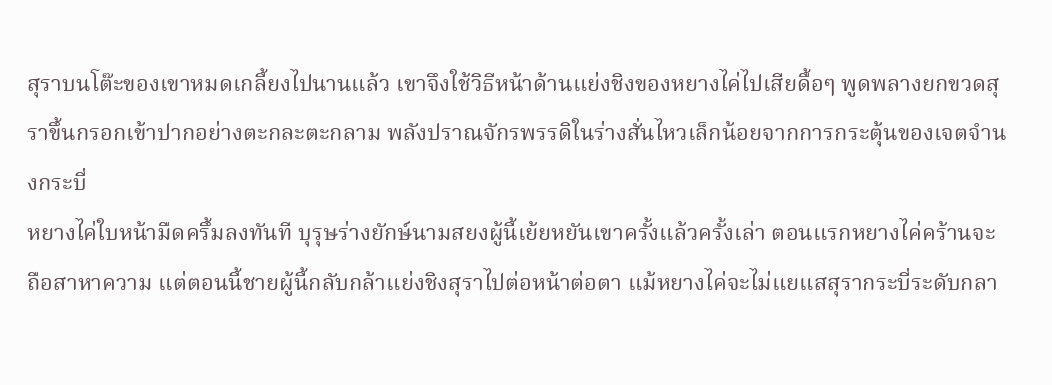สุราบนโต๊ะของเขาหมดเกลี้ยงไปนานแล้ว เขาจึงใช้วิธีหน้าด้านแย่งชิงของหยางไค่ไปเสียดื้อๆ พูดพลางยกขวดสุราขึ้นกรอกเข้าปากอย่างตะกละตะกลาม พลังปราณจักรพรรดิในร่างสั่นไหวเล็กน้อยจากการกระตุ้นของเจตจำนงกระบี่
หยางไค่ใบหน้ามืดครึ้มลงทันที บุรุษร่างยักษ์นามสยงผู้นี้เย้ยหยันเขาครั้งแล้วครั้งเล่า ตอนแรกหยางไค่คร้านจะถือสาหาความ แต่ตอนนี้ชายผู้นี้กลับกล้าแย่งชิงสุราไปต่อหน้าต่อตา แม้หยางไค่จะไม่แยแสสุรากระบี่ระดับกลา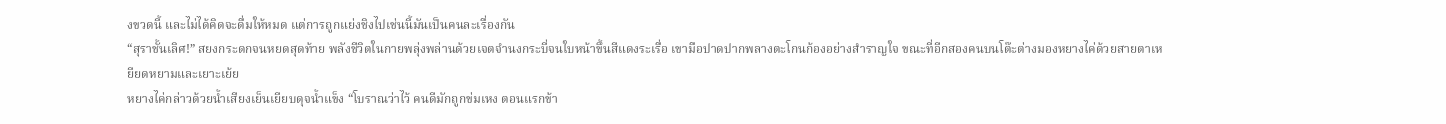งขวดนี้ และไม่ได้คิดจะดื่มให้หมด แต่การถูกแย่งชิงไปเช่นนี้มันเป็นคนละเรื่องกัน
“สุราชั้นเลิศ!” สยงกระดกจนหยดสุดท้าย พลังชีวิตในกายพลุ่งพล่านด้วยเจตจำนงกระบี่จนใบหน้าขึ้นสีแดงระเรื่อ เขามือปาดปากพลางตะโกนก้องอย่างสำราญใจ ขณะที่อีกสองคนบนโต๊ะต่างมองหยางไค่ด้วยสายตาเหยียดหยามและเยาะเย้ย
หยางไค่กล่าวด้วยน้ำเสียงเย็นเยียบดุจน้ำแข็ง “โบราณว่าไว้ คนดีมักถูกข่มเหง ตอนแรกข้า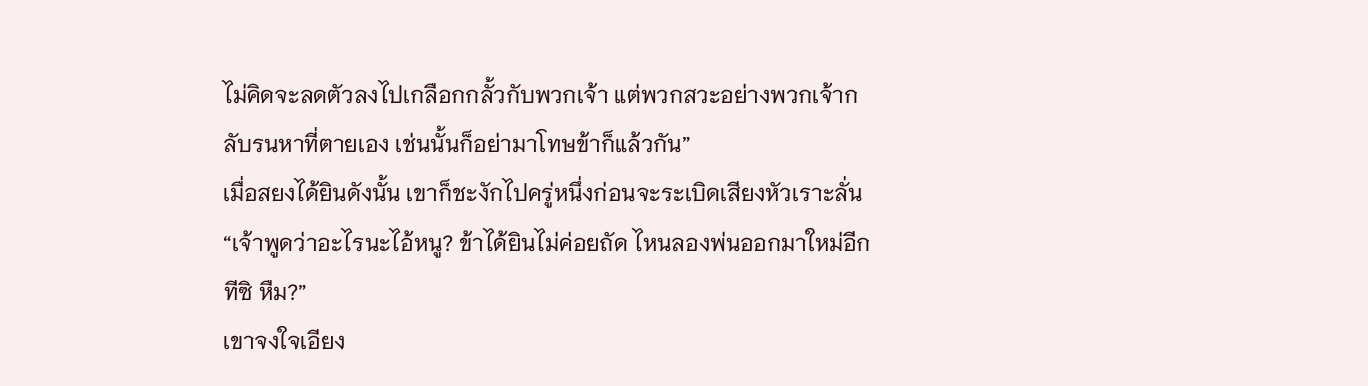ไม่คิดจะลดตัวลงไปเกลือกกลั้วกับพวกเจ้า แต่พวกสวะอย่างพวกเจ้ากลับรนหาที่ตายเอง เช่นนั้นก็อย่ามาโทษข้าก็แล้วกัน”
เมื่อสยงได้ยินดังนั้น เขาก็ชะงักไปครู่หนึ่งก่อนจะระเบิดเสียงหัวเราะลั่น “เจ้าพูดว่าอะไรนะไอ้หนู? ข้าได้ยินไม่ค่อยถัด ไหนลองพ่นออกมาใหม่อีกทีซิ หืม?”
เขาจงใจเอียง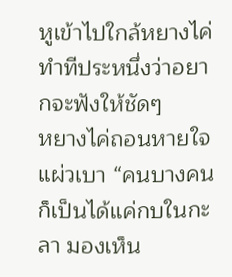หูเข้าไปใกล้หยางไค่ ทำทีประหนึ่งว่าอยากจะฟังให้ชัดๆ
หยางไค่ถอนหายใจแผ่วเบา “คนบางคนก็เป็นได้แค่กบในกะลา มองเห็น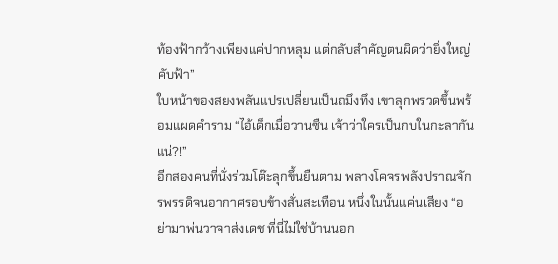ท้องฟ้ากว้างเพียงแค่ปากหลุม แต่กลับสำคัญตนผิดว่ายิ่งใหญ่คับฟ้า”
ใบหน้าของสยงพลันแปรเปลี่ยนเป็นถมึงทึง เขาลุกพรวดขึ้นพร้อมแผดคำราม “ไอ้เด็กเมื่อวานซืน เจ้าว่าใครเป็นกบในกะลากันแน่?!”
อีกสองคนที่นั่งร่วมโต๊ะลุกขึ้นยืนตาม พลางโคจรพลังปราณจักรพรรดิจนอากาศรอบข้างสั่นสะเทือน หนึ่งในนั้นแค่นเสียง “อย่ามาพ่นวาจาส่งเดช ที่นี่ไม่ใช่บ้านนอก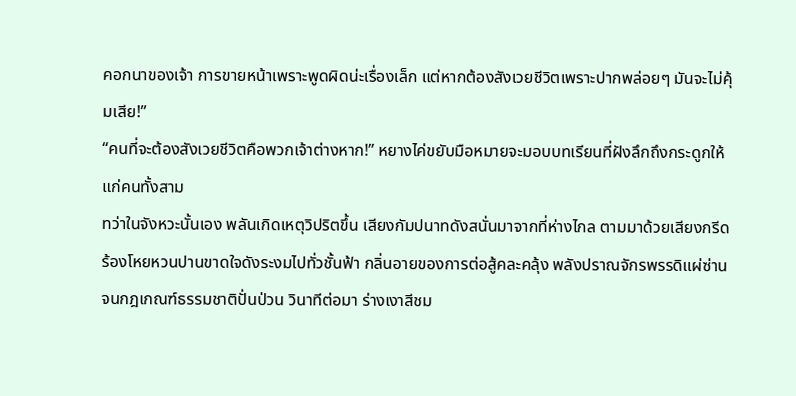คอกนาของเจ้า การขายหน้าเพราะพูดผิดน่ะเรื่องเล็ก แต่หากต้องสังเวยชีวิตเพราะปากพล่อยๆ มันจะไม่คุ้มเสีย!”
“คนที่จะต้องสังเวยชีวิตคือพวกเจ้าต่างหาก!” หยางไค่ขยับมือหมายจะมอบบทเรียนที่ฝังลึกถึงกระดูกให้แก่คนทั้งสาม
ทว่าในจังหวะนั้นเอง พลันเกิดเหตุวิปริตขึ้น เสียงกัมปนาทดังสนั่นมาจากที่ห่างไกล ตามมาด้วยเสียงกรีดร้องโหยหวนปานขาดใจดังระงมไปทั่วชั้นฟ้า กลิ่นอายของการต่อสู้คละคลุ้ง พลังปราณจักรพรรดิแผ่ซ่านจนกฎเกณฑ์ธรรมชาติปั่นป่วน วินาทีต่อมา ร่างเงาสีชม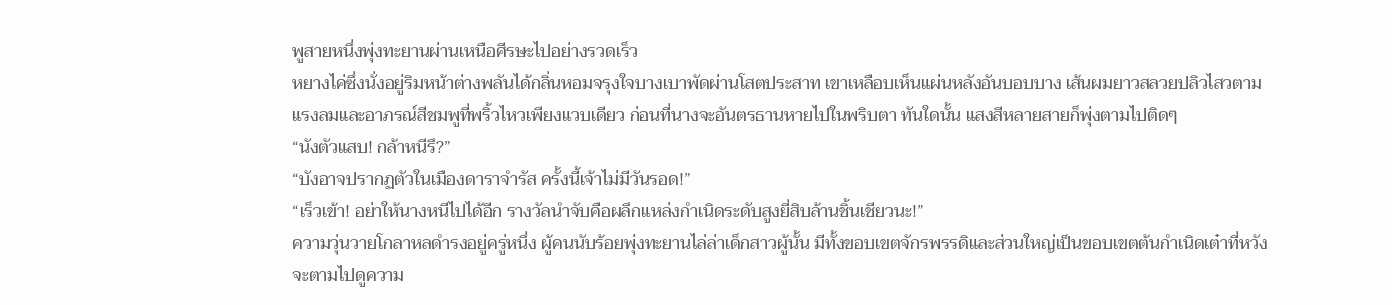พูสายหนึ่งพุ่งทะยานผ่านเหนือศีรษะไปอย่างรวดเร็ว
หยางไค่ซึ่งนั่งอยู่ริมหน้าต่างพลันได้กลิ่นหอมจรุงใจบางเบาพัดผ่านโสตประสาท เขาเหลือบเห็นแผ่นหลังอันบอบบาง เส้นผมยาวสลวยปลิวไสวตามแรงลมและอาภรณ์สีชมพูที่พริ้วไหวเพียงแวบเดียว ก่อนที่นางจะอันตรธานหายไปในพริบตา ทันใดนั้น แสงสีหลายสายก็พุ่งตามไปติดๆ
“นังตัวแสบ! กล้าหนีรึ?”
“บังอาจปรากฏตัวในเมืองดาราจำรัส ครั้งนี้เจ้าไม่มีวันรอด!”
“เร็วเข้า! อย่าให้นางหนีไปได้อีก รางวัลนำจับคือผลึกแหล่งกำเนิดระดับสูงยี่สิบล้านชิ้นเชียวนะ!”
ความวุ่นวายโกลาหลดำรงอยู่ครู่หนึ่ง ผู้คนนับร้อยพุ่งทะยานไล่ล่าเด็กสาวผู้นั้น มีทั้งขอบเขตจักรพรรดิและส่วนใหญ่เป็นขอบเขตต้นกำเนิดเต๋าที่หวังจะตามไปดูความ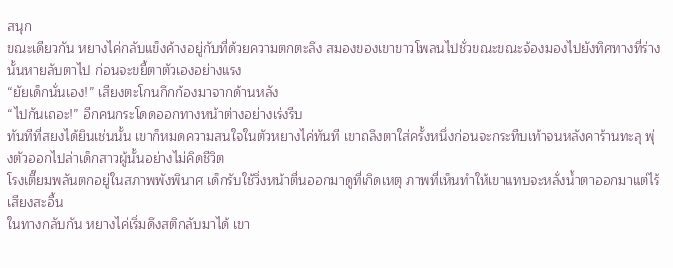สนุก
ขณะเดียวกัน หยางไค่กลับแข็งค้างอยู่กับที่ด้วยความตกตะลึง สมองของเขาขาวโพลนไปชั่วขณะขณะจ้องมองไปยังทิศทางที่ร่างนั้นหายลับตาไป ก่อนจะขยี้ตาตัวเองอย่างแรง
“ยัยเด็กนั่นเอง!” เสียงตะโกนกึกก้องมาจากด้านหลัง
“ไปกันเถอะ!” อีกคนกระโดดออกทางหน้าต่างอย่างเร่งรีบ
ทันทีที่สยงได้ยินเช่นนั้น เขาก็หมดความสนใจในตัวหยางไค่ทันที เขาถลึงตาใส่ครั้งหนึ่งก่อนจะกระทืบเท้าจนหลังคาร้านทะลุ พุ่งตัวออกไปล่าเด็กสาวผู้นั้นอย่างไม่คิดชีวิต
โรงเตี๊ยมพลันตกอยู่ในสภาพพังพินาศ เด็กรับใช้วิ่งหน้าตื่นออกมาดูที่เกิดเหตุ ภาพที่เห็นทำให้เขาแทบจะหลั่งน้ำตาออกมาแต่ไร้เสียงสะอื้น
ในทางกลับกัน หยางไค่เริ่มดึงสติกลับมาได้ เขา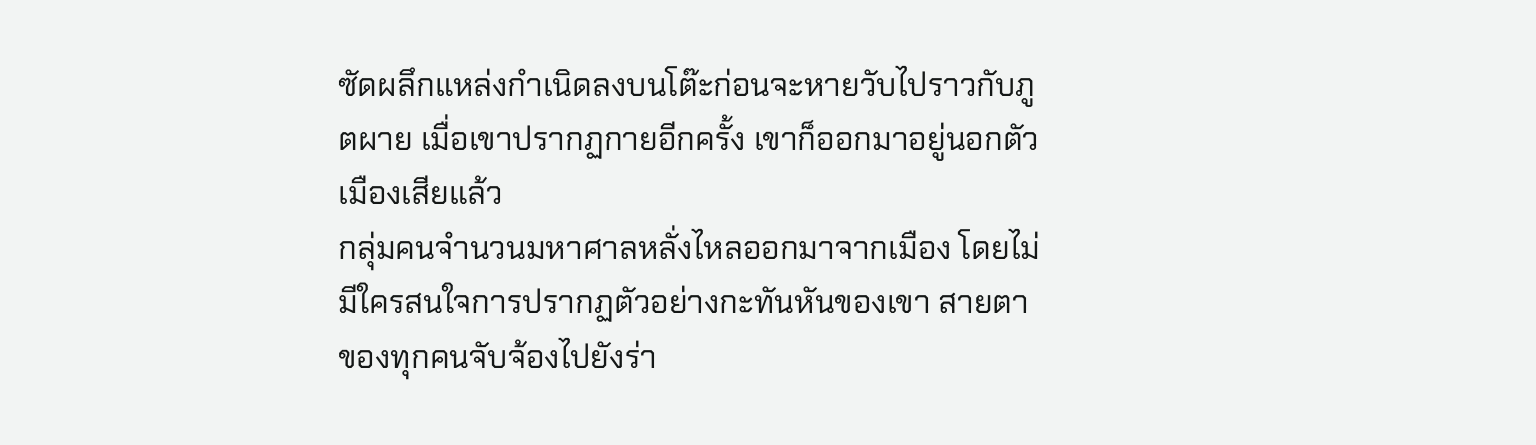ซัดผลึกแหล่งกำเนิดลงบนโต๊ะก่อนจะหายวับไปราวกับภูตผาย เมื่อเขาปรากฏกายอีกครั้ง เขาก็ออกมาอยู่นอกตัวเมืองเสียแล้ว
กลุ่มคนจำนวนมหาศาลหลั่งไหลออกมาจากเมือง โดยไม่มีใครสนใจการปรากฏตัวอย่างกะทันหันของเขา สายตาของทุกคนจับจ้องไปยังร่า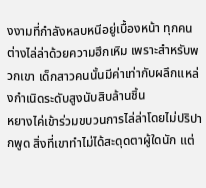งงามที่กำลังหลบหนีอยู่เบื้องหน้า ทุกคนต่างไล่ล่าด้วยความฮึกเหิม เพราะสำหรับพวกเขา เด็กสาวคนนั้นมีค่าเท่ากับผลึกแหล่งกำเนิดระดับสูงนับสิบล้านชิ้น
หยางไค่เข้าร่วมขบวนการไล่ล่าโดยไม่ปริปากพูด สิ่งที่เขาทำไม่ได้สะดุดตาผู้ใดนัก แต่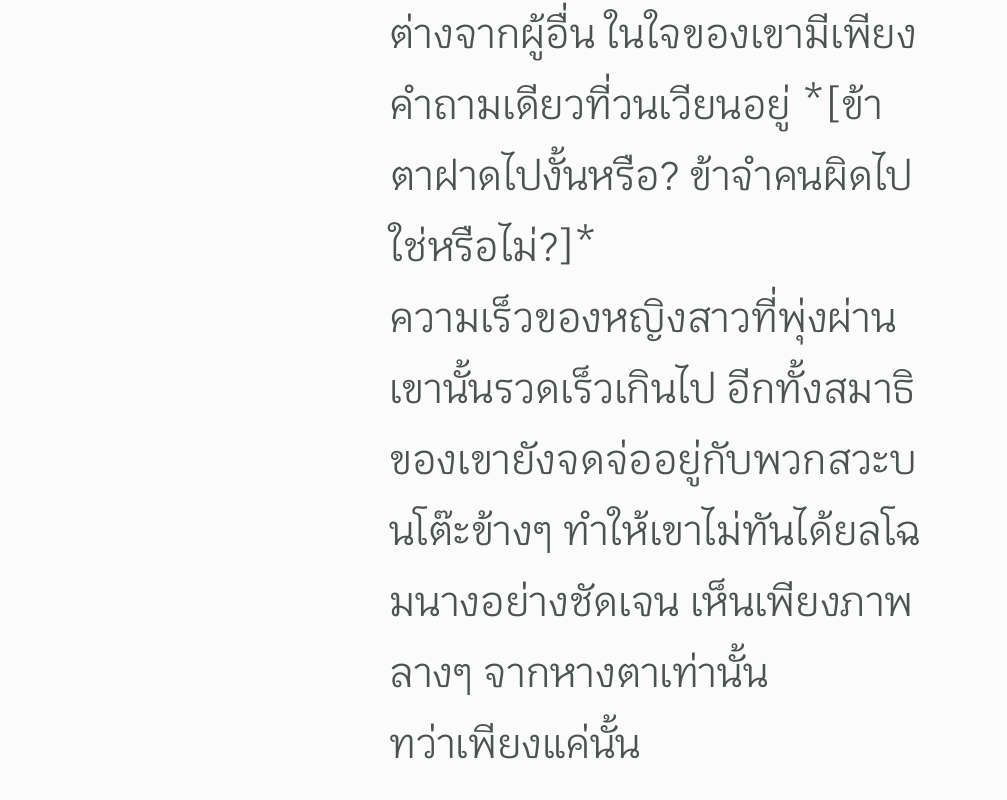ต่างจากผู้อื่น ในใจของเขามีเพียงคำถามเดียวที่วนเวียนอยู่ *[ข้าตาฝาดไปงั้นหรือ? ข้าจำคนผิดไปใช่หรือไม่?]*
ความเร็วของหญิงสาวที่พุ่งผ่านเขานั้นรวดเร็วเกินไป อีกทั้งสมาธิของเขายังจดจ่ออยู่กับพวกสวะบนโต๊ะข้างๆ ทำให้เขาไม่ทันได้ยลโฉมนางอย่างชัดเจน เห็นเพียงภาพลางๆ จากหางตาเท่านั้น
ทว่าเพียงแค่นั้น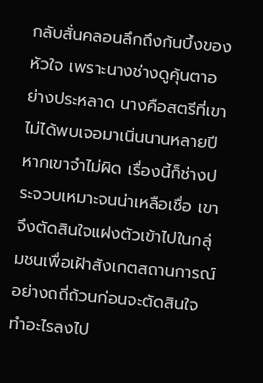กลับสั่นคลอนลึกถึงก้นบึ้งของหัวใจ เพราะนางช่างดูคุ้นตาอย่างประหลาด นางคือสตรีที่เขาไม่ได้พบเจอมาเนิ่นนานหลายปี หากเขาจำไม่ผิด เรื่องนี้ก็ช่างประจวบเหมาะจนน่าเหลือเชื่อ เขาจึงตัดสินใจแฝงตัวเข้าไปในกลุ่มชนเพื่อเฝ้าสังเกตสถานการณ์อย่างถถี่ถ้วนก่อนจะตัดสินใจทำอะไรลงไป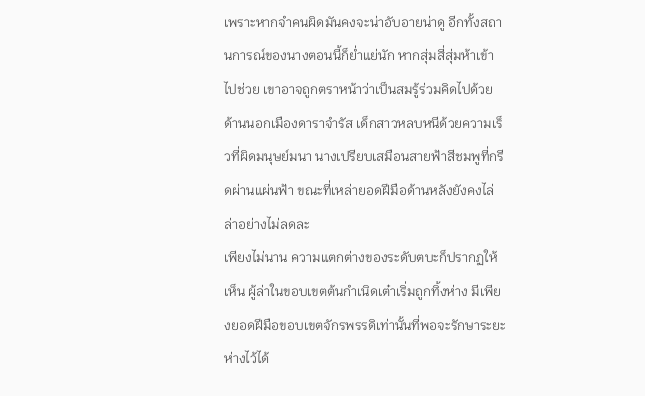เพราะหากจำคนผิดมันคงจะน่าอับอายน่าดู อีกทั้งสถานการณ์ของนางตอนนี้ก็ย่ำแย่นัก หากสุ่มสี่สุ่มห้าเข้าไปช่วย เขาอาจถูกตราหน้าว่าเป็นสมรู้ร่วมคิดไปด้วย
ด้านนอกเมืองดาราจำรัส เด็กสาวหลบหนีด้วยความเร็วที่ผิดมนุษย์มนา นางเปรียบเสมือนสายฟ้าสีชมพูที่กรีดผ่านแผ่นฟ้า ขณะที่เหล่ายอดฝีมือด้านหลังยังคงไล่ล่าอย่างไม่ลดละ
เพียงไม่นาน ความแตกต่างของระดับตบะก็ปรากฏให้เห็น ผู้ล่าในขอบเขตต้นกำเนิดเต๋าเริ่มถูกทิ้งห่าง มีเพียงยอดฝีมือขอบเขตจักรพรรดิเท่านั้นที่พอจะรักษาระยะห่างไว้ได้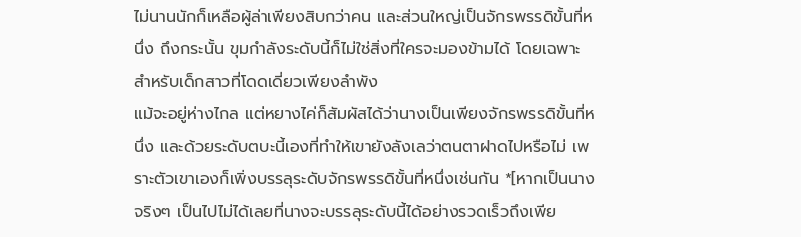ไม่นานนักก็เหลือผู้ล่าเพียงสิบกว่าคน และส่วนใหญ่เป็นจักรพรรดิขั้นที่หนึ่ง ถึงกระนั้น ขุมกำลังระดับนี้ก็ไม่ใช่สิ่งที่ใครจะมองข้ามได้ โดยเฉพาะสำหรับเด็กสาวที่โดดเดี่ยวเพียงลำพัง
แม้จะอยู่ห่างไกล แต่หยางไค่ก็สัมผัสได้ว่านางเป็นเพียงจักรพรรดิขั้นที่หนึ่ง และด้วยระดับตบะนี้เองที่ทำให้เขายังลังเลว่าตนตาฝาดไปหรือไม่ เพราะตัวเขาเองก็เพิ่งบรรลุระดับจักรพรรดิขั้นที่หนึ่งเช่นกัน *[หากเป็นนางจริงๆ เป็นไปไม่ได้เลยที่นางจะบรรลุระดับนี้ได้อย่างรวดเร็วถึงเพีย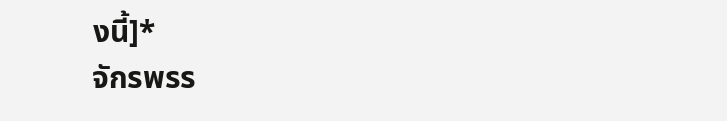งนี้]*
จักรพรร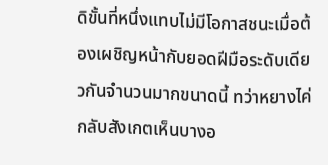ดิขั้นที่หนึ่งแทบไม่มีโอกาสชนะเมื่อต้องเผชิญหน้ากับยอดฝีมือระดับเดียวกันจำนวนมากขนาดนี้ ทว่าหยางไค่กลับสังเกตเห็นบางอ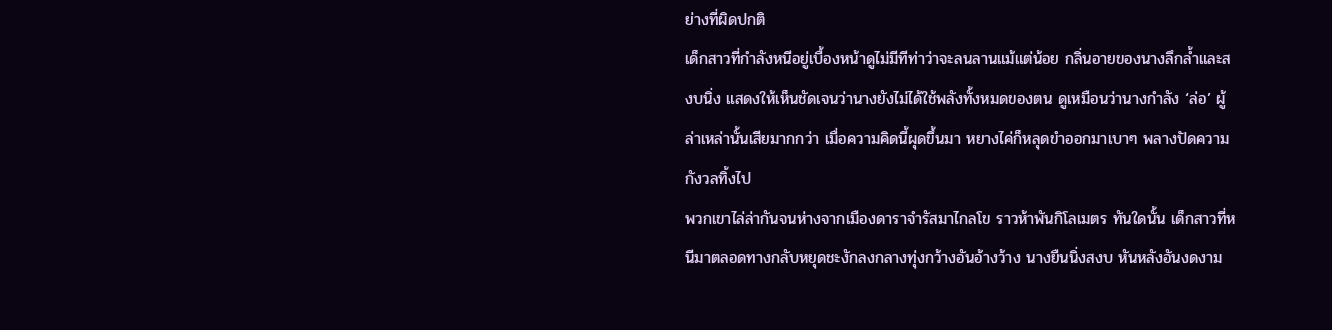ย่างที่ผิดปกติ
เด็กสาวที่กำลังหนีอยู่เบื้องหน้าดูไม่มีทีท่าว่าจะลนลานแม้แต่น้อย กลิ่นอายของนางลึกล้ำและสงบนิ่ง แสดงให้เห็นชัดเจนว่านางยังไม่ได้ใช้พลังทั้งหมดของตน ดูเหมือนว่านางกำลัง ‘ล่อ’ ผู้ล่าเหล่านั้นเสียมากกว่า เมื่อความคิดนี้ผุดขึ้นมา หยางไค่ก็หลุดขำออกมาเบาๆ พลางปัดความกังวลทิ้งไป
พวกเขาไล่ล่ากันจนห่างจากเมืองดาราจำรัสมาไกลโข ราวห้าพันกิโลเมตร ทันใดนั้น เด็กสาวที่หนีมาตลอดทางกลับหยุดชะงักลงกลางทุ่งกว้างอันอ้างว้าง นางยืนนิ่งสงบ หันหลังอันงดงาม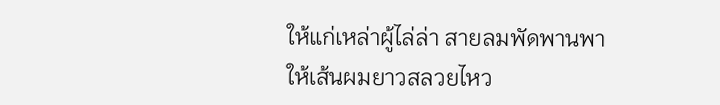ให้แก่เหล่าผู้ไล่ล่า สายลมพัดพานพาให้เส้นผมยาวสลวยไหว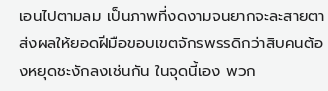เอนไปตามลม เป็นภาพที่งดงามจนยากจะละสายตา
ส่งผลให้ยอดฝีมือขอบเขตจักรพรรดิกว่าสิบคนต้องหยุดชะงักลงเช่นกัน ในจุดนี้เอง พวก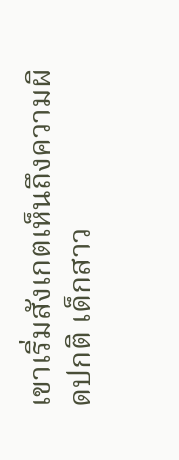เขาเริ่มสังเกตเห็นถึงความผิดปกติ เด็กสาว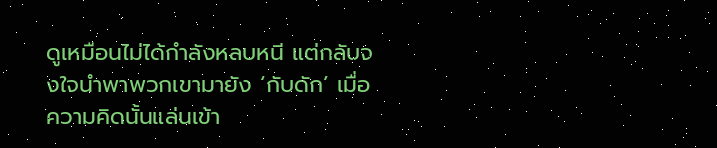ดูเหมือนไม่ได้กำลังหลบหนี แต่กลับจงใจนำพาพวกเขามายัง ‘กับดัก’ เมื่อความคิดนั้นแล่นเข้า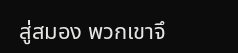สู่สมอง พวกเขาจึ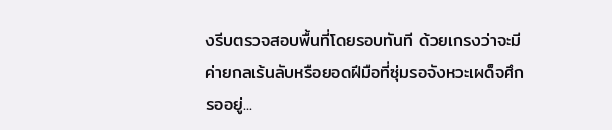งรีบตรวจสอบพื้นที่โดยรอบทันที ด้วยเกรงว่าจะมีค่ายกลเร้นลับหรือยอดฝีมือที่ซุ่มรอจังหวะเผด็จศึกรออยู่...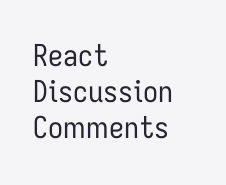React
Discussion
Comments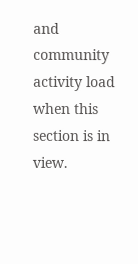and community activity load when this section is in view.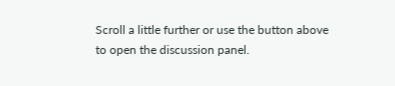Scroll a little further or use the button above to open the discussion panel.